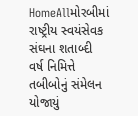HomeAllમોરબીમાં રાષ્ટ્રીય સ્વયંસેવક સંઘના શતાબ્દી વર્ષ નિમિત્તે તબીબોનું સંમેલન યોજાયું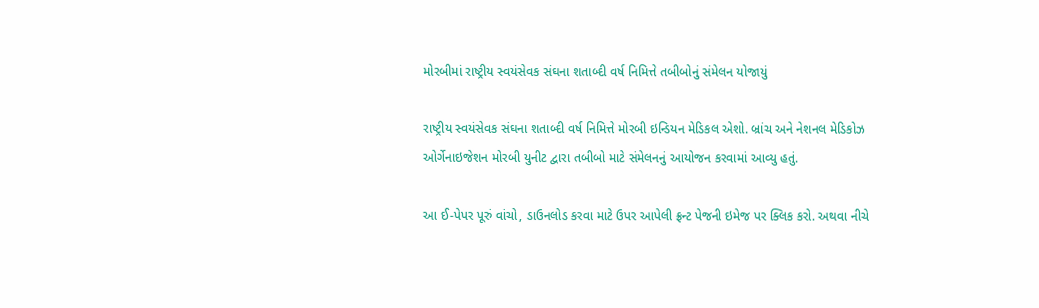મોરબીમાં રાષ્ટ્રીય સ્વયંસેવક સંઘના શતાબ્દી વર્ષ નિમિત્તે તબીબોનું સંમેલન યોજાયું

રાષ્ટ્રીય સ્વયંસેવક સંઘના શતાબ્દી વર્ષ નિમિત્તે મોરબી ઇન્ડિયન મેડિકલ એશો. બ્રાંચ અને નેશનલ મેડિકોઝ ઓર્ગેનાઇજેશન મોરબી યુનીટ દ્વારા તબીબો માટે સંમેલનનું આયોજન કરવામાં આવ્યુ હતું.

આ ઈ-પેપર પૂરું વાંચો, ડાઉનલોડ કરવા માટે ઉપર આપેલી ફ્રન્ટ પેજની ઇમેજ પર ક્લિક કરો. અથવા નીચે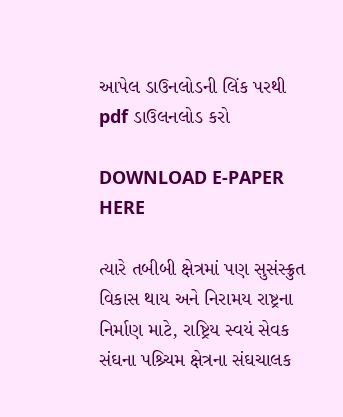આપેલ ડાઉનલોડની લિંક પરથી pdf ડાઉલનલોડ કરો

DOWNLOAD E-PAPER HERE

ત્યારે તબીબી ક્ષેત્રમાં પણ સુસંસ્ક્રુત વિકાસ થાય અને નિરામય રાષ્ટ્રના નિર્માણ માટે, રાષ્ટ્રિય સ્વયં સેવક સંઘના પશ્ર્ચિમ ક્ષેત્રના સંઘચાલક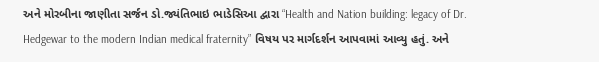અને મોરબીના જાણીતા સર્જન ડો.જ્યંતિભાઇ ભાડેસિઆ દ્વારા “Health and Nation building: legacy of Dr. Hedgewar to the modern Indian medical fraternity” વિષય પર માર્ગદર્શન આપવામાં આવ્યુ હતું. અને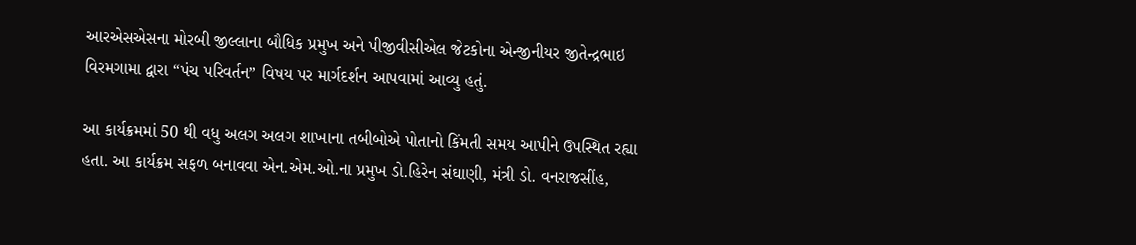આરએસએસના મોરબી જીલ્લાના બૌધિક પ્રમુખ અને પીજીવીસીએલ જેટકોના એન્જીનીયર જીતેન્દ્રભાઇ વિરમગામા દ્વારા “પંચ પરિવર્તન” વિષય પર માર્ગદર્શન આપવામાં આવ્યુ હતું.

આ કાર્યક્રમમાં 50 થી વધુ અલગ અલગ શાખાના તબીબોએ પોતાનો કિંમતી સમય આપીને ઉપસ્થિત રહ્યા હતા. આ કાર્યક્રમ સફળ બનાવવા એન.એમ.ઓ.ના પ્રમુખ ડો.હિરેન સંઘાણી, મંત્રી ડો. વનરાજસીંહ,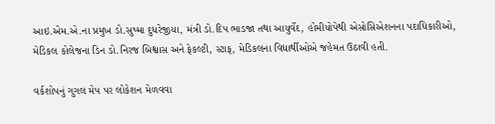આઇ.એમ.એ.ના પ્રમુખ ડો.સુષ્મા દુધરેજીયા, મંત્રી ડો.દિપ ભાડજા તથા આયુર્વેદ, હોમીયોપેથી એસોસિએશનના પદાધિકારીઓ, મેડિકલ કોલેજના ડિન ડો.નિરજ બિશ્વાસ અને ફેકલ્ટી, સ્ટાફ, મેડિકલના વિદ્યાર્થીઓએ જહેમત ઉઠાવી હતી.

વર્કશોપનું ગુગલ મેપ પર લોકેશન મેળવવા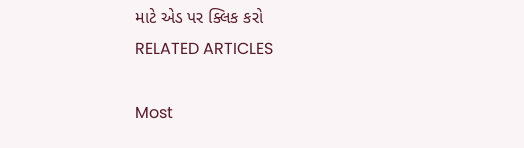માટે એડ પર ક્લિક કરો
RELATED ARTICLES

Most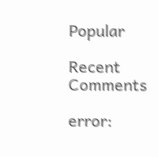Popular

Recent Comments

error: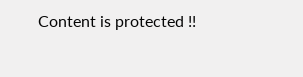Content is protected !!